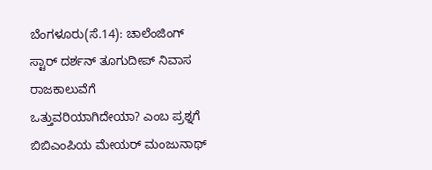ಬೆಂಗಳೂರು(ಸೆ.14): ಚಾಲೆಂಜಿಂಗ್ ಸ್ಟಾರ್ ದರ್ಶನ್ ತೂಗುದೀಪ್ ನಿವಾಸ ರಾಜಕಾಲುವೆಗೆ ಒತ್ತುವರಿಯಾಗಿದೇಯಾ? ಎಂಬ ಪ್ರಶ್ನಗೆ ಬಿಬಿಎಂಪಿಯ ಮೇಯರ್ ಮಂಜುನಾಥ್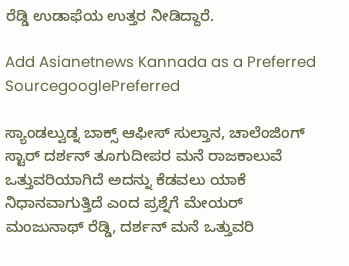ರೆಡ್ಡಿ ಉಡಾಫೆಯ ಉತ್ತರ ನೀಡಿದ್ದಾರೆ.

Add Asianetnews Kannada as a Preferred SourcegooglePreferred

ಸ್ಯಾಂಡಲ್ವುಡ್ನ ಬಾಕ್ಸ್ ಆಫೀಸ್ ಸುಲ್ತಾನ, ಚಾಲೆಂಜಿಂಗ್ ಸ್ಟಾರ್ ದರ್ಶನ್ ತೂಗುದೀಪರ ಮನೆ ರಾಜಕಾಲುವೆ ಒತ್ತುವರಿಯಾಗಿದೆ ಅದನ್ನು ಕೆಡವಲು ಯಾಕೆ ನಿಧಾನವಾಗುತ್ತಿದೆ ಎಂದ ಪ್ರಶ್ನೆಗೆ ಮೇಯರ್ ಮಂಜುನಾಥ್ ರೆಡ್ಡಿ, ದರ್ಶನ್ ಮನೆ ಒತ್ತುವರಿ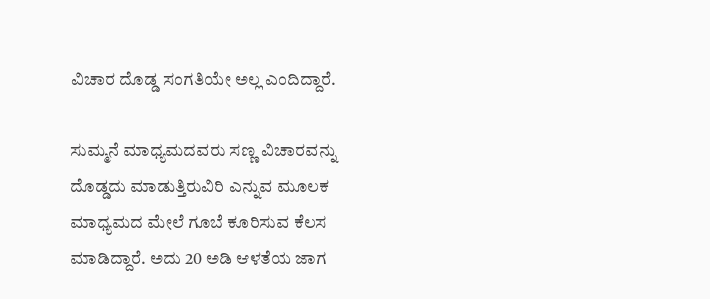ವಿಚಾರ ದೊಡ್ಡ ಸಂಗತಿಯೇ ಅಲ್ಲ ಎಂದಿದ್ದಾರೆ.

ಸುಮ್ಮನೆ ಮಾಧ್ಯಮದವರು ಸಣ್ಣ ವಿಚಾರವನ್ನು ದೊಡ್ಡದು ಮಾಡುತ್ತಿರುವಿರಿ ಎನ್ನುವ ಮೂಲಕ ಮಾಧ್ಯಮದ ಮೇಲೆ ಗೂಬೆ ಕೂರಿಸುವ ಕೆಲಸ ಮಾಡಿದ್ದಾರೆ. ಅದು 20 ಅಡಿ ಆಳತೆಯ ಜಾಗ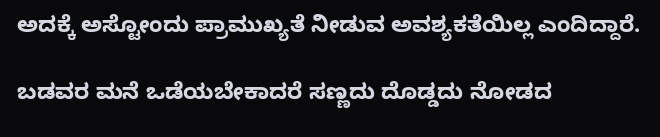ಅದಕ್ಕೆ ಅಸ್ಟೋಂದು ಪ್ರಾಮುಖ್ಯತೆ ನೀಡುವ ಅವಶ್ಯಕತೆಯಿಲ್ಲ ಎಂದಿದ್ದಾರೆ.

ಬಡವರ ಮನೆ ಒಡೆಯಬೇಕಾದರೆ ಸಣ್ಣದು ದೊಡ್ಡದು ನೋಡದ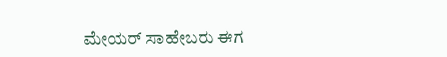ಮೇಯರ್ ಸಾಹೇಬರು ಈಗ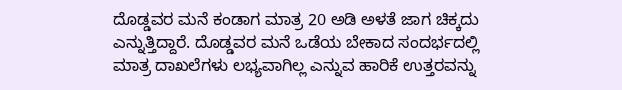ದೊಡ್ಡವರ ಮನೆ ಕಂಡಾಗ ಮಾತ್ರ 20 ಅಡಿ ಅಳತೆ ಜಾಗ ಚಿಕ್ಕದು ಎನ್ನುತ್ತಿದ್ದಾರೆ. ದೊಡ್ಡವರ ಮನೆ ಒಡೆಯ ಬೇಕಾದ ಸಂದರ್ಭದಲ್ಲಿ ಮಾತ್ರ ದಾಖಲೆಗಳು ಲಭ್ಯವಾಗಿಲ್ಲ ಎನ್ನುವ ಹಾರಿಕೆ ಉತ್ತರವನ್ನು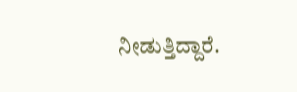ನೀಡುತ್ತಿದ್ದಾರೆ.